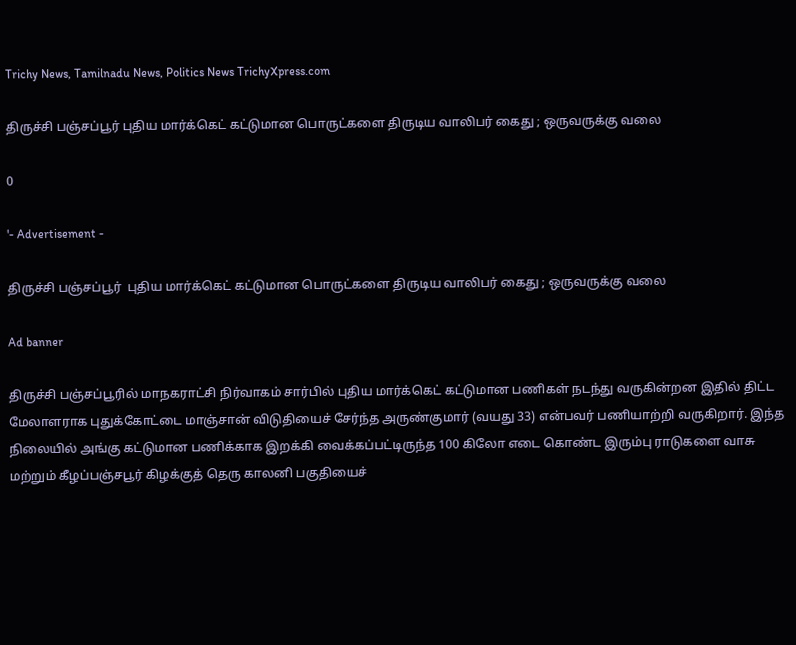Trichy News, Tamilnadu News, Politics News TrichyXpress.com

திருச்சி பஞ்சப்பூர் புதிய மார்க்கெட் கட்டுமான பொருட்களை திருடிய வாலிபர் கைது ; ஒருவருக்கு வலை

0

'- Advertisement -

திருச்சி பஞ்சப்பூர்  புதிய மார்க்கெட் கட்டுமான பொருட்களை திருடிய வாலிபர் கைது ; ஒருவருக்கு வலை

Ad banner

திருச்சி பஞ்சப்பூரில் மாநகராட்சி நிர்வாகம் சார்பில் புதிய மார்க்கெட் கட்டுமான பணிகள் நடந்து வருகின்றன இதில் திட்ட மேலாளராக புதுக்கோட்டை மாஞ்சான் விடுதியைச் சேர்ந்த அருண்குமார் (வயது 33) என்பவர் பணியாற்றி வருகிறார். இந்த நிலையில் அங்கு கட்டுமான பணிக்காக இறக்கி வைக்கப்பட்டிருந்த 100 கிலோ எடை கொண்ட இரும்பு ராடுகளை வாசு மற்றும் கீழப்பஞ்சபூர் கிழக்குத் தெரு காலனி பகுதியைச்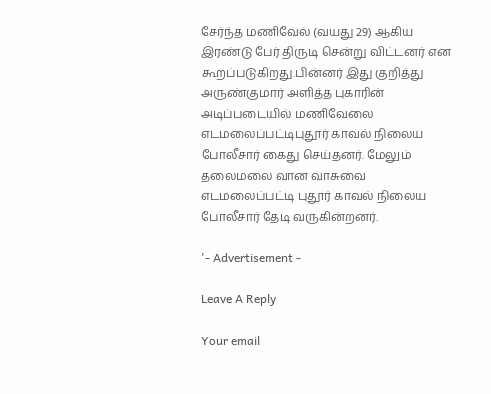சேர்ந்த மணிவேல் (வயது 29) ஆகிய இரண்டு பேர் திருடி சென்று விட்டனர் என கூறப்படுகிறது.பின்னர் இது குறித்து அருண்குமார் அளித்த புகாரின் அடிப்படையில் மணிவேலை எடமலைப்பட்டிபுதூர் காவல் நிலைய போலீசார் கைது செய்தனர். மேலும் தலைமலை வான வாசுவை எடமலைப்பட்டி புதூர் காவல் நிலைய போலீசார் தேடி வருகின்றனர்.

'- Advertisement -

Leave A Reply

Your email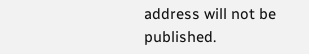address will not be published.